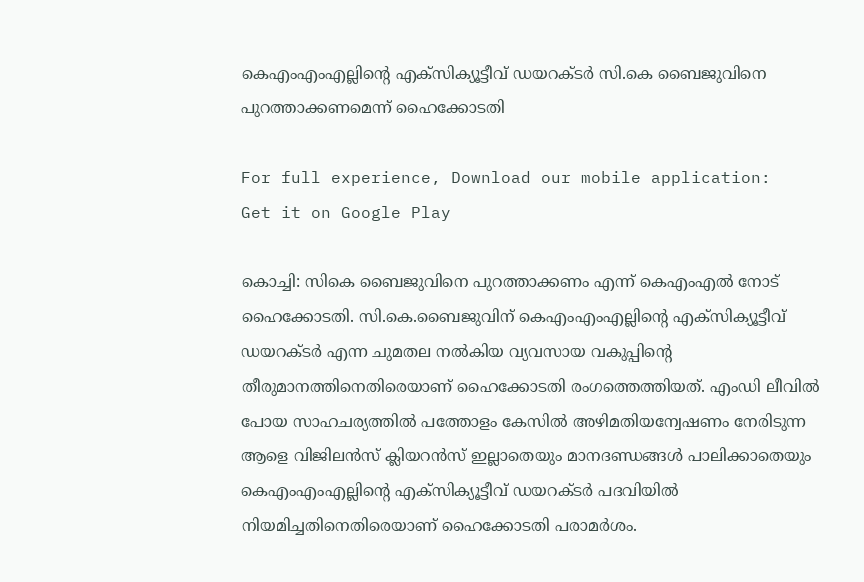കെഎംഎംഎല്ലിന്റെ എക്‌സിക്യൂട്ടീവ് ഡയറക്ടര്‍ സി.കെ ബൈജുവിനെ പുറത്താക്കണമെന്ന് ഹൈക്കോടതി

For full experience, Download our mobile application:
Get it on Google Play

കൊച്ചി: സികെ ബൈജുവിനെ പുറത്താക്കണം എന്ന് കെഎംഎല്‍ നോട് ഹൈക്കോടതി. സി.കെ.ബൈജുവിന് കെഎംഎംഎല്ലിന്റെ എക്‌സിക്യൂട്ടീവ് ഡയറക്ടര്‍ എന്ന ചുമതല നല്‍കിയ വ്യവസായ വകുപ്പിന്റെ തീരുമാനത്തിനെതിരെയാണ് ഹൈക്കോടതി രംഗത്തെത്തിയത്. എംഡി ലീവില്‍ പോയ സാഹചര്യത്തില്‍ പത്തോളം കേസില്‍ അഴിമതിയന്വേഷണം നേരിടുന്ന ആളെ വിജിലന്‍സ് ക്ലിയറന്‍സ് ഇല്ലാതെയും മാനദണ്ഡങ്ങള്‍ പാലിക്കാതെയും കെഎംഎംഎല്ലിന്റെ എക്‌സിക്യൂട്ടീവ് ഡയറക്ടര്‍ പദവിയില്‍ നിയമിച്ചതിനെതിരെയാണ് ഹൈക്കോടതി പരാമര്‍ശം.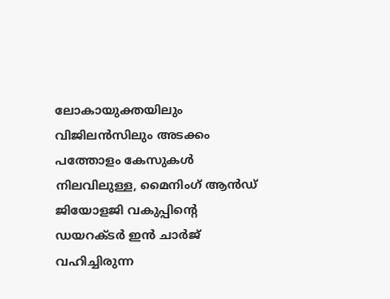ലോകായുക്തയിലും വിജിലന്‍സിലും അടക്കം പത്തോളം കേസുകള്‍ നിലവിലുള്ള, മൈനിംഗ് ആന്‍ഡ് ജിയോളജി വകുപ്പിന്റെ ഡയറക്ടര്‍ ഇന്‍ ചാര്‍ജ് വഹിച്ചിരുന്ന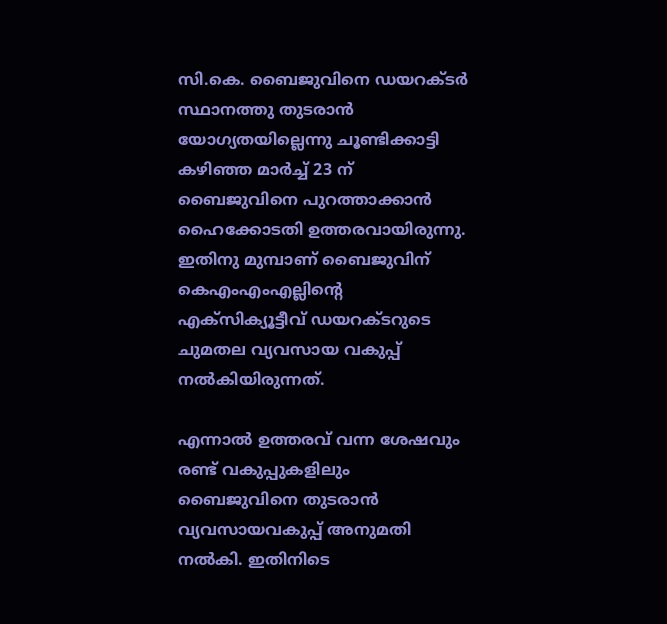സി.കെ. ബൈജുവിനെ ഡയറക്ടര്‍ സ്ഥാനത്തു തുടരാന്‍ യോഗ്യതയില്ലെന്നു ചൂണ്ടിക്കാട്ടി കഴിഞ്ഞ മാര്‍ച്ച്‌ 23 ന് ബൈജുവിനെ പുറത്താക്കാന്‍ ഹൈക്കോടതി ഉത്തരവായിരുന്നു. ഇതിനു മുമ്പാണ് ബൈജുവിന് കെഎംഎംഎല്ലിന്റെ എക്‌സിക്യൂട്ടീവ് ഡയറക്ടറുടെ ചുമതല വ്യവസായ വകുപ്പ് നല്‍കിയിരുന്നത്.

എന്നാല്‍ ഉത്തരവ് വന്ന ശേഷവും രണ്ട് വകുപ്പുകളിലും ബൈജുവിനെ തുടരാന്‍ വ്യവസായവകുപ്പ് അനുമതി നല്‍കി. ഇതിനിടെ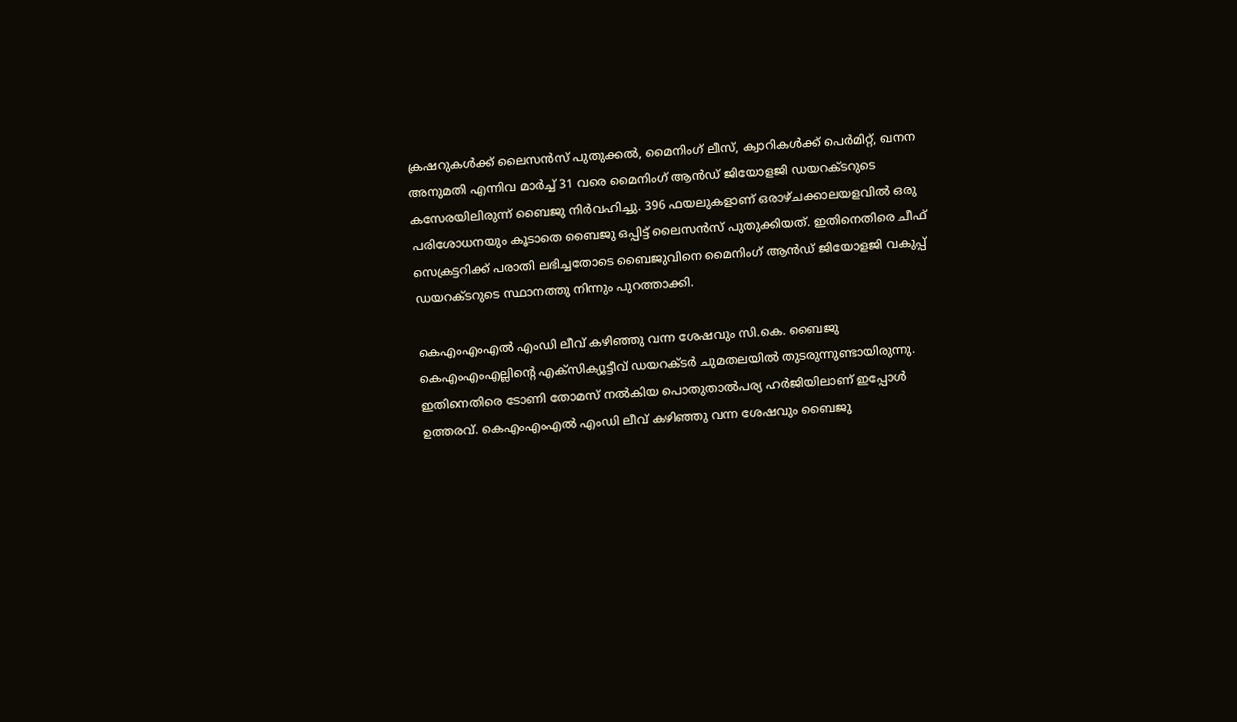ക്രഷറുകള്‍ക്ക് ലൈസന്‍സ് പുതുക്കല്‍, മൈനിംഗ് ലീസ്, ക്വാറികള്‍ക്ക് പെര്‍മിറ്റ്, ഖനന അനുമതി എന്നിവ മാര്‍ച്ച്‌ 31 വരെ മൈനിംഗ് ആന്‍ഡ് ജിയോളജി ഡയറക്ടറുടെ കസേരയിലിരുന്ന് ബൈജു നിര്‍വഹിച്ചു. 396 ഫയലുകളാണ് ഒരാഴ്ചക്കാലയളവില്‍ ഒരു പരിശോധനയും കൂടാതെ ബൈജു ഒപ്പിട്ട് ലൈസന്‍സ് പുതുക്കിയത്. ഇതിനെതിരെ ചീഫ് സെക്രട്ടറിക്ക് പരാതി ലഭിച്ചതോടെ ബൈജുവിനെ മൈനിംഗ് ആന്‍ഡ് ജിയോളജി വകുപ്പ് ഡയറക്ടറുടെ സ്ഥാനത്തു നിന്നും പുറത്താക്കി.

കെഎംഎംഎല്‍ എംഡി ലീവ് കഴിഞ്ഞു വന്ന ശേഷവും സി.കെ. ബൈജു കെഎംഎംഎല്ലിന്റെ എക്‌സിക്യൂട്ടീവ് ഡയറക്ടര്‍ ചുമതലയില്‍ തുടരുന്നുണ്ടായിരുന്നു. ഇതിനെതിരെ ടോണി തോമസ് നല്‍കിയ പൊതുതാല്‍പര്യ ഹര്‍ജിയിലാണ് ഇപ്പോള്‍ ഉത്തരവ്. കെഎംഎംഎല്‍ എംഡി ലീവ് കഴിഞ്ഞു വന്ന ശേഷവും ബൈജു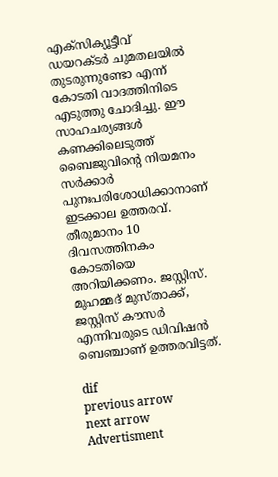എക്‌സിക്യൂട്ടീവ് ഡയറക്ടര്‍ ചുമതലയില്‍ തുടരുന്നുണ്ടോ എന്ന് കോടതി വാദത്തിനിടെ എടുത്തു ചോദിച്ചു. ഈ സാഹചര്യങ്ങള്‍ കണക്കിലെടുത്ത് ബൈജുവിന്റെ നിയമനം സര്‍ക്കാര്‍ പുനഃപരിശോധിക്കാനാണ് ഇടക്കാല ഉത്തരവ്. തീരുമാനം 10 ദിവസത്തിനകം കോടതിയെ അറിയിക്കണം. ജസ്റ്റിസ്. മുഹമ്മദ് മുസ്താക്ക്, ജസ്റ്റിസ് കൗസര്‍ എന്നിവരുടെ ഡിവിഷന്‍ ബെഞ്ചാണ് ഉത്തരവിട്ടത്.

dif
previous arrow
next arrow
Advertisment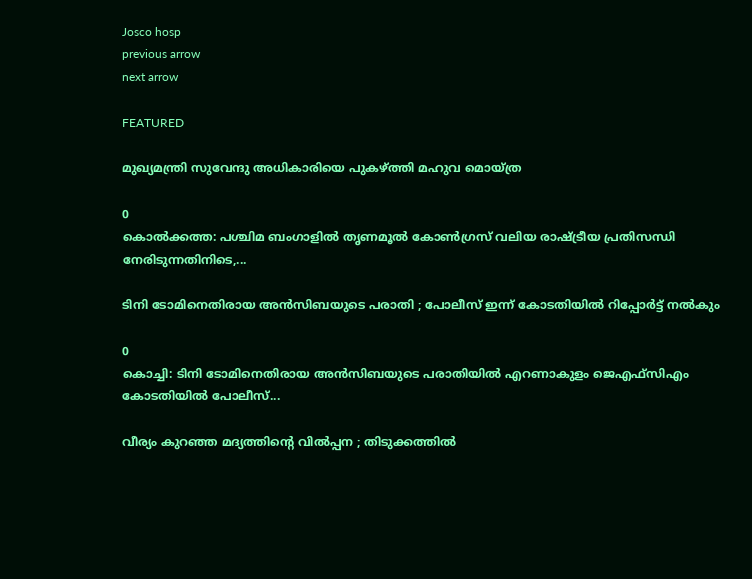Josco hosp
previous arrow
next arrow

FEATURED

മുഖ്യമന്ത്രി സുവേന്ദു അധികാരിയെ പുകഴ്ത്തി മഹുവ മൊയ്ത്ര

0
കൊൽക്കത്ത: പശ്ചിമ ബംഗാളിൽ തൃണമൂൽ കോൺഗ്രസ് വലിയ രാഷ്ട്രീയ പ്രതിസന്ധി നേരിടുന്നതിനിടെ,...

ടിനി ടോമിനെതിരായ അൻസിബയുടെ പരാതി ; പോലീസ് ഇന്ന് കോടതിയിൽ റിപ്പോർട്ട് നൽകും

0
കൊച്ചി: ടിനി ടോമിനെതിരായ അൻസിബയുടെ പരാതിയിൽ എറണാകുളം ജെഎഫ്സിഎം കോടതിയിൽ പോലീസ്...

വീര്യം കുറഞ്ഞ മദ്യത്തിന്റെ വില്‍പ്പന ; തിടുക്കത്തിൽ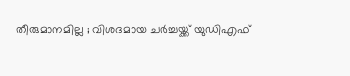തീരുമാനമില്ല ; വിശദമായ ചർച്ചയ്ക്ക് യുഡിഎഫ്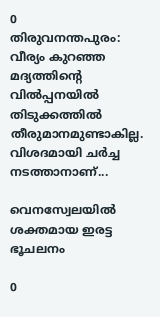0
തിരുവനന്തപുരം: വീര്യം കുറഞ്ഞ മദ്യത്തിന്റെ വില്‍പ്പനയിൽ തിടുക്കത്തിൽ തീരുമാനമുണ്ടാകില്ല. വിശദമായി ചർച്ച നടത്താനാണ്...

വെനസ്വേലയിൽ ശക്തമായ ഇരട്ട ഭൂചലനം

0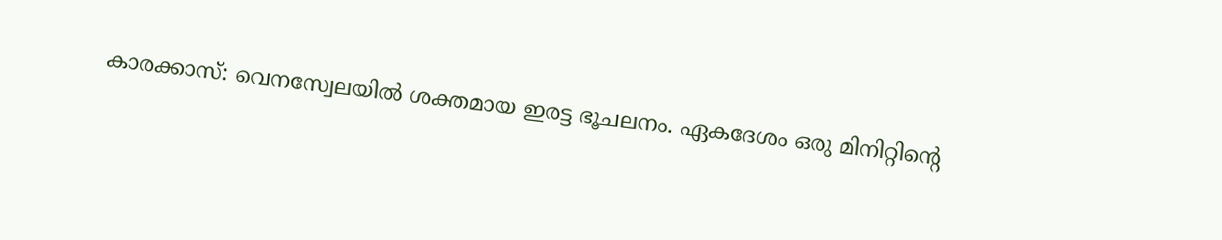കാരക്കാസ്: വെനസ്വേലയിൽ ശക്തമായ ഇരട്ട ഭൂചലനം. ഏകദേശം ഒരു മിനിറ്റിന്റെ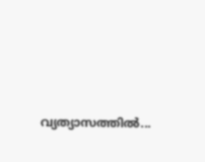വ്യത്യാസത്തിൽ...